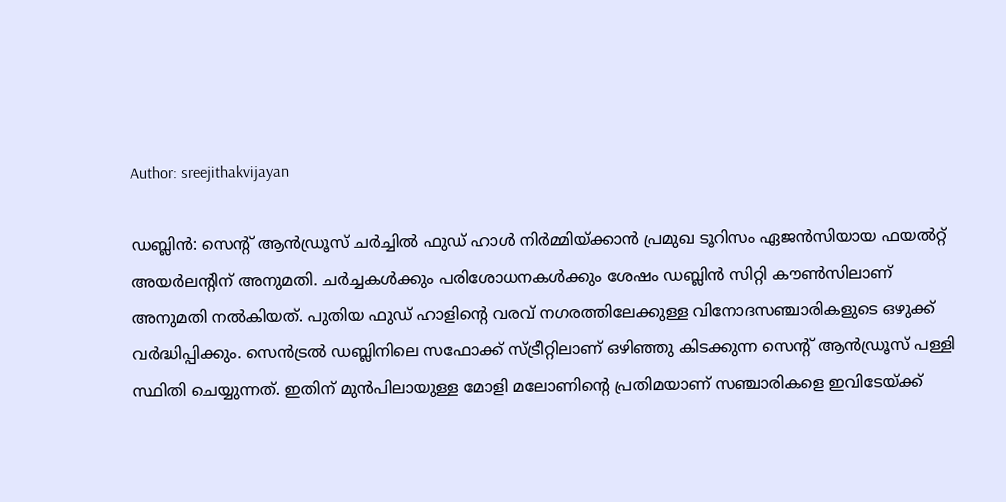Author: sreejithakvijayan

ഡബ്ലിൻ: സെന്റ് ആൻഡ്രൂസ് ചർച്ചിൽ ഫുഡ് ഹാൾ നിർമ്മിയ്ക്കാൻ പ്രമുഖ ടൂറിസം ഏജൻസിയായ ഫയൽറ്റ് അയർലന്റിന് അനുമതി. ചർച്ചകൾക്കും പരിശോധനകൾക്കും ശേഷം ഡബ്ലിൻ സിറ്റി കൗൺസിലാണ് അനുമതി നൽകിയത്. പുതിയ ഫുഡ് ഹാളിന്റെ വരവ് നഗരത്തിലേക്കുള്ള വിനോദസഞ്ചാരികളുടെ ഒഴുക്ക് വർദ്ധിപ്പിക്കും. സെൻട്രൽ ഡബ്ലിനിലെ സഫോക്ക് സ്ട്രീറ്റിലാണ് ഒഴിഞ്ഞു കിടക്കുന്ന സെന്റ് ആൻഡ്രൂസ് പള്ളി സ്ഥിതി ചെയ്യുന്നത്. ഇതിന് മുൻപിലായുള്ള മോളി മലോണിന്റെ പ്രതിമയാണ് സഞ്ചാരികളെ ഇവിടേയ്ക്ക്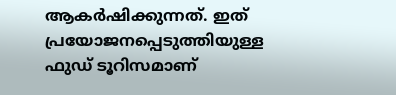ആകർഷിക്കുന്നത്. ഇത് പ്രയോജനപ്പെടുത്തിയുള്ള ഫുഡ് ടൂറിസമാണ്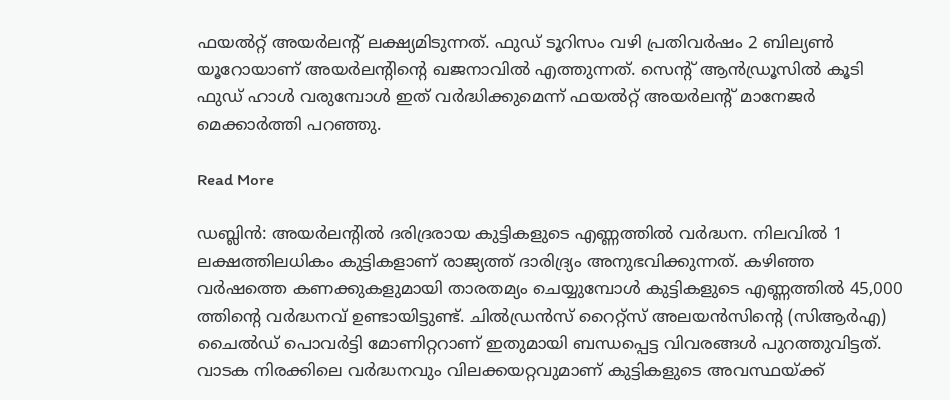ഫയൽറ്റ് അയർലന്റ് ലക്ഷ്യമിടുന്നത്. ഫുഡ് ടൂറിസം വഴി പ്രതിവർഷം 2 ബില്യൺ യൂറോയാണ് അയർലന്റിന്റെ ഖജനാവിൽ എത്തുന്നത്. സെന്റ് ആൻഡ്രൂസിൽ കൂടി ഫുഡ് ഹാൾ വരുമ്പോൾ ഇത് വർദ്ധിക്കുമെന്ന് ഫയൽറ്റ് അയർലന്റ് മാനേജർ മെക്കാർത്തി പറഞ്ഞു.

Read More

ഡബ്ലിൻ: അയർലന്റിൽ ദരിദ്രരായ കുട്ടികളുടെ എണ്ണത്തിൽ വർദ്ധന. നിലവിൽ 1 ലക്ഷത്തിലധികം കുട്ടികളാണ് രാജ്യത്ത് ദാരിദ്ര്യം അനുഭവിക്കുന്നത്. കഴിഞ്ഞ വർഷത്തെ കണക്കുകളുമായി താരതമ്യം ചെയ്യുമ്പോൾ കുട്ടികളുടെ എണ്ണത്തിൽ 45,000 ത്തിന്റെ വർദ്ധനവ് ഉണ്ടായിട്ടുണ്ട്. ചിൽഡ്രൻസ് റൈറ്റ്‌സ് അലയൻസിന്റെ (സിആർഎ) ചൈൽഡ് പൊവർട്ടി മോണിറ്ററാണ് ഇതുമായി ബന്ധപ്പെട്ട വിവരങ്ങൾ പുറത്തുവിട്ടത്. വാടക നിരക്കിലെ വർദ്ധനവും വിലക്കയറ്റവുമാണ് കുട്ടികളുടെ അവസ്ഥയ്ക്ക്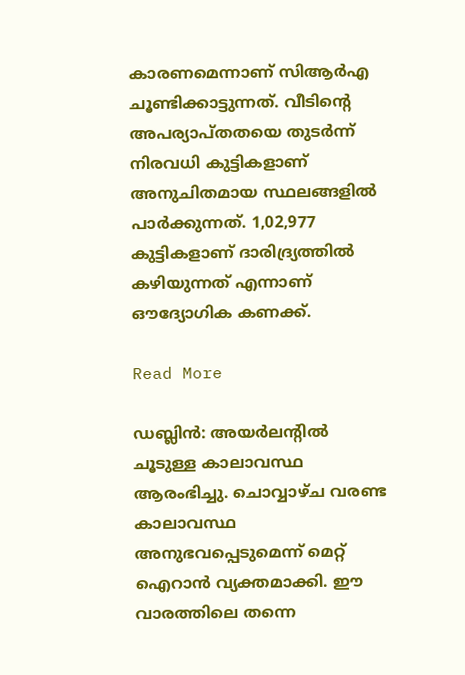കാരണമെന്നാണ് സിആർഎ ചൂണ്ടിക്കാട്ടുന്നത്. വീടിന്റെ അപര്യാപ്തതയെ തുടർന്ന് നിരവധി കുട്ടികളാണ് അനുചിതമായ സ്ഥലങ്ങളിൽ പാർക്കുന്നത്. 1,02,977 കുട്ടികളാണ് ദാരിദ്ര്യത്തിൽ കഴിയുന്നത് എന്നാണ് ഔദ്യോഗിക കണക്ക്.

Read More

ഡബ്ലിൻ: അയർലന്റിൽ ചൂടുള്ള കാലാവസ്ഥ ആരംഭിച്ചു. ചൊവ്വാഴ്ച വരണ്ട കാലാവസ്ഥ അനുഭവപ്പെടുമെന്ന് മെറ്റ് ഐറാൻ വ്യക്തമാക്കി. ഈ വാരത്തിലെ തന്നെ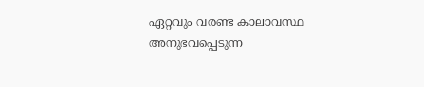ഏറ്റവും വരണ്ട കാലാവസ്ഥ അനുഭവപ്പെടുന്ന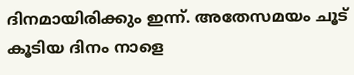ദിനമായിരിക്കും ഇന്ന്. അതേസമയം ചൂട് കൂടിയ ദിനം നാളെ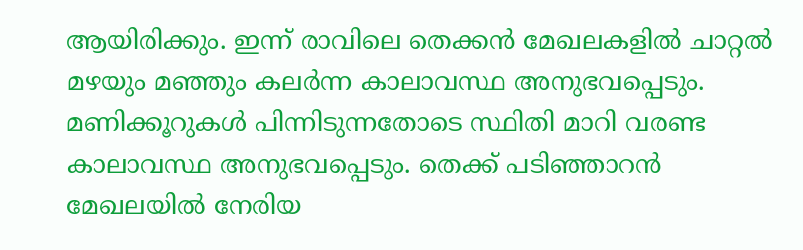ആയിരിക്കും. ഇന്ന് രാവിലെ തെക്കൻ മേഖലകളിൽ ചാറ്റൽ മഴയും മഞ്ഞും കലർന്ന കാലാവസ്ഥ അനുഭവപ്പെടും. മണിക്കൂറുകൾ പിന്നിടുന്നതോടെ സ്ഥിതി മാറി വരണ്ട കാലാവസ്ഥ അനുഭവപ്പെടും. തെക്ക് പടിഞ്ഞാറൻ മേഖലയിൽ നേരിയ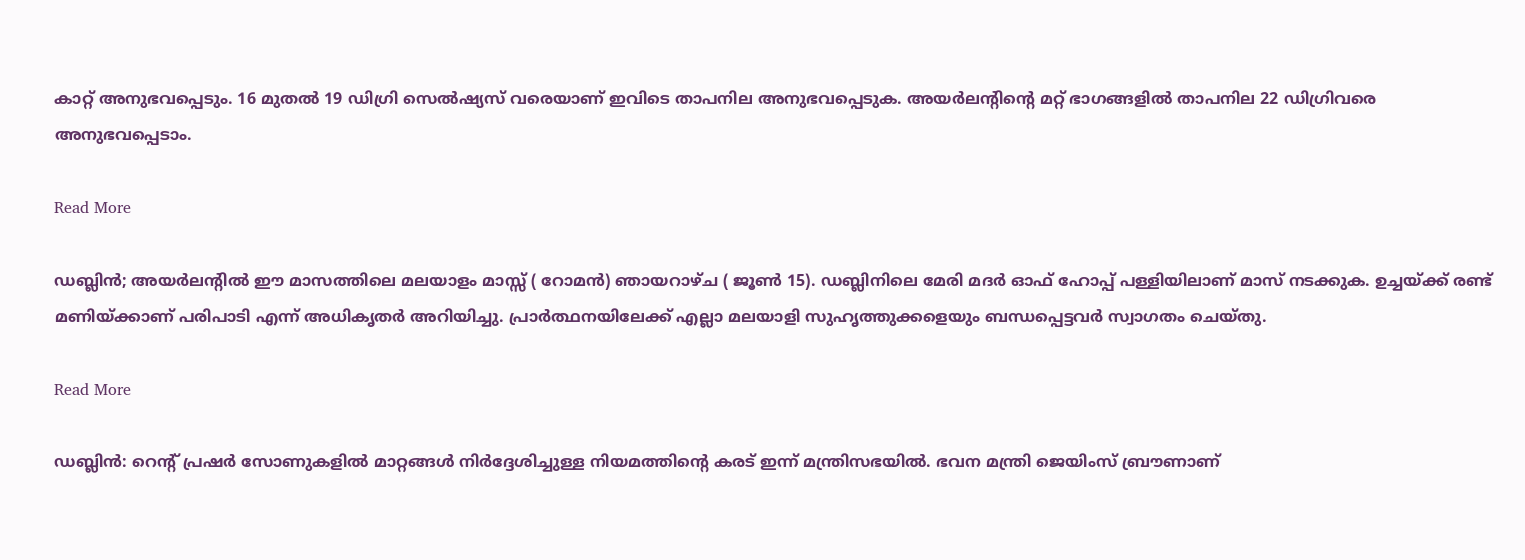കാറ്റ് അനുഭവപ്പെടും. 16 മുതൽ 19 ഡിഗ്രി സെൽഷ്യസ് വരെയാണ് ഇവിടെ താപനില അനുഭവപ്പെടുക. അയർലന്റിന്റെ മറ്റ് ഭാഗങ്ങളിൽ താപനില 22 ഡിഗ്രിവരെ അനുഭവപ്പെടാം.

Read More

ഡബ്ലിൻ; അയർലന്റിൽ ഈ മാസത്തിലെ മലയാളം മാസ്സ് ( റോമൻ) ഞായറാഴ്ച ( ജൂൺ 15). ഡബ്ലിനിലെ മേരി മദർ ഓഫ് ഹോപ്പ് പള്ളിയിലാണ് മാസ് നടക്കുക. ഉച്ചയ്ക്ക് രണ്ട് മണിയ്ക്കാണ് പരിപാടി എന്ന് അധികൃതർ അറിയിച്ചു. പ്രാർത്ഥനയിലേക്ക് എല്ലാ മലയാളി സുഹൃത്തുക്കളെയും ബന്ധപ്പെട്ടവർ സ്വാഗതം ചെയ്തു.

Read More

ഡബ്ലിൻ: റെന്റ് പ്രഷർ സോണുകളിൽ മാറ്റങ്ങൾ നിർദ്ദേശിച്ചുള്ള നിയമത്തിന്റെ കരട് ഇന്ന് മന്ത്രിസഭയിൽ. ഭവന മന്ത്രി ജെയിംസ് ബ്രൗണാണ്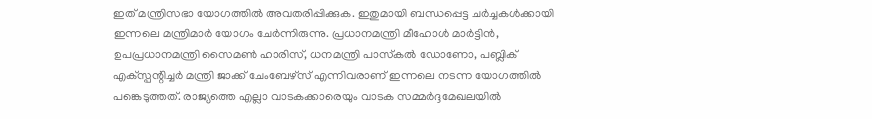ഇത് മന്ത്രിസഭാ യോഗത്തിൽ അവതരിപ്പിക്കുക. ഇതുമായി ബന്ധപ്പെട്ട ചർച്ചകൾക്കായി ഇന്നലെ മന്ത്രിമാർ യോഗം ചേർന്നിരുന്നു. പ്രധാനമന്ത്രി മീഹോൾ മാർട്ടിൻ, ഉപപ്രധാനമന്ത്രി സൈമൺ ഹാരിസ്, ധനമന്ത്രി പാസ്‌കൽ ഡോണോ, പബ്ലിക് എക്‌സ്പന്റിച്ചർ മന്ത്രി ജാക്ക് ചേംബേഴ്‌സ് എന്നിവരാണ് ഇന്നലെ നടന്ന യോഗത്തിൽ പങ്കെടുത്തത്. രാജ്യത്തെ എല്ലാ വാടകക്കാരെയും വാടക സമ്മർദ്ദമേഖലയിൽ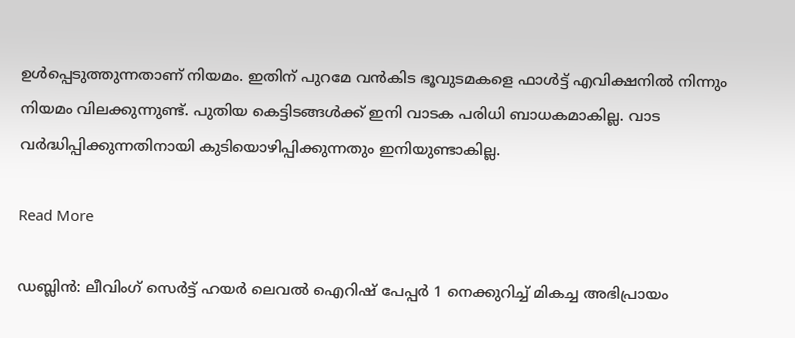ഉൾപ്പെടുത്തുന്നതാണ് നിയമം. ഇതിന് പുറമേ വൻകിട ഭൂവുടമകളെ ഫാൾട്ട് എവിക്ഷനിൽ നിന്നും നിയമം വിലക്കുന്നുണ്ട്. പുതിയ കെട്ടിടങ്ങൾക്ക് ഇനി വാടക പരിധി ബാധകമാകില്ല. വാട വർദ്ധിപ്പിക്കുന്നതിനായി കുടിയൊഴിപ്പിക്കുന്നതും ഇനിയുണ്ടാകില്ല.

Read More

ഡബ്ലിൻ: ലീവിംഗ് സെർട്ട് ഹയർ ലെവൽ ഐറിഷ് പേപ്പർ 1 നെക്കുറിച്ച് മികച്ച അഭിപ്രായം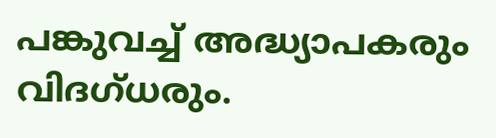പങ്കുവച്ച് അദ്ധ്യാപകരും വിദഗ്ധരും.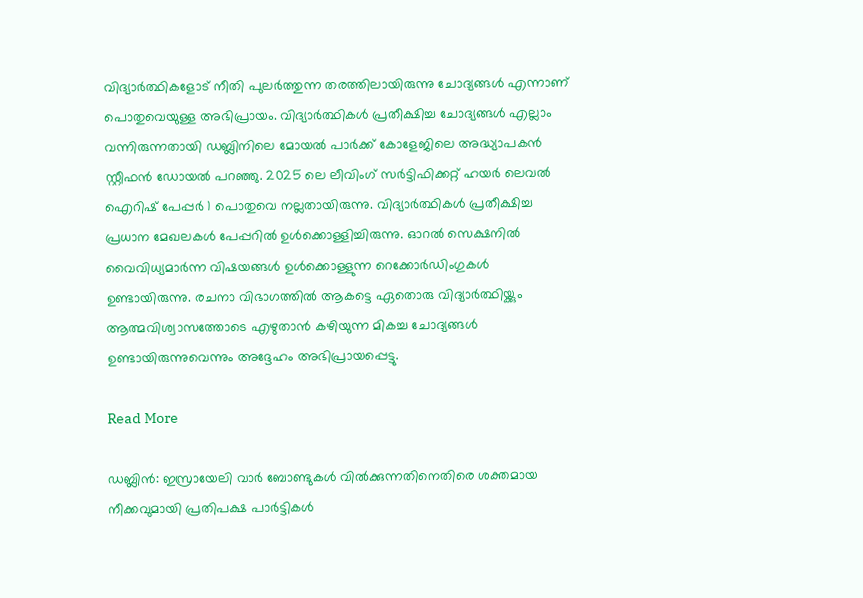വിദ്യാർത്ഥികളോട് നീതി പുലർത്തുന്ന തരത്തിലായിരുന്നു ചോദ്യങ്ങൾ എന്നാണ് പൊതുവെയുള്ള അഭിപ്രായം. വിദ്യാർത്ഥികൾ പ്രതീക്ഷിച്ച ചോദ്യങ്ങൾ എല്ലാം വന്നിരുന്നതായി ഡബ്ലിനിലെ മോയൽ പാർക്ക് കോളേജിലെ അദ്ധ്യാപകൻ സ്റ്റീഫൻ ഡോയൽ പറഞ്ഞു. 2025 ലെ ലീവിംഗ് സർട്ടിഫിക്കറ്റ് ഹയർ ലെവൽ ഐറിഷ് പേപ്പർ 1 പൊതുവെ നല്ലതായിരുന്നു. വിദ്യാർത്ഥികൾ പ്രതീക്ഷിച്ച പ്രധാന മേഖലകൾ പേപ്പറിൽ ഉൾക്കൊള്ളിച്ചിരുന്നു. ഓറൽ സെക്ഷനിൽ വൈവിധ്യമാർന്ന വിഷയങ്ങൾ ഉൾക്കൊള്ളുന്ന റെക്കോർഡിംഗുകൾ ഉണ്ടായിരുന്നു. രചനാ വിഭാഗത്തിൽ ആകട്ടെ ഏതൊരു വിദ്യാർത്ഥിയ്ക്കും ആത്മവിശ്വാസത്തോടെ എഴുതാൻ കഴിയുന്ന മികച്ച ചോദ്യങ്ങൾ ഉണ്ടായിരുന്നുവെന്നും അദ്ദേഹം അഭിപ്രായപ്പെട്ടു.

Read More

ഡബ്ലിൻ: ഇസ്രായേലി വാർ ബോണ്ടുകൾ വിൽക്കുന്നതിനെതിരെ ശക്തമായ നീക്കവുമായി പ്രതിപക്ഷ പാർട്ടികൾ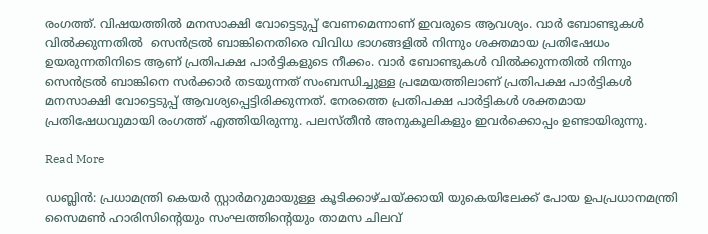രംഗത്ത്. വിഷയത്തിൽ മനസാക്ഷി വോട്ടെടുപ്പ് വേണമെന്നാണ് ഇവരുടെ ആവശ്യം. വാർ ബോണ്ടുകൾ വിൽക്കുന്നതിൽ  സെൻട്രൽ ബാങ്കിനെതിരെ വിവിധ ഭാഗങ്ങളിൽ നിന്നും ശക്തമായ പ്രതിഷേധം ഉയരുന്നതിനിടെ ആണ് പ്രതിപക്ഷ പാർട്ടികളുടെ നീക്കം. വാർ ബോണ്ടുകൾ വിൽക്കുന്നതിൽ നിന്നും സെൻട്രൽ ബാങ്കിനെ സർക്കാർ തടയുന്നത് സംബന്ധിച്ചുള്ള പ്രമേയത്തിലാണ് പ്രതിപക്ഷ പാർട്ടികൾ മനസാക്ഷി വോട്ടെടുപ്പ് ആവശ്യപ്പെട്ടിരിക്കുന്നത്. നേരത്തെ പ്രതിപക്ഷ പാർട്ടികൾ ശക്തമായ പ്രതിഷേധവുമായി രംഗത്ത് എത്തിയിരുന്നു. പലസ്തീൻ അനുകൂലികളും ഇവർക്കൊപ്പം ഉണ്ടായിരുന്നു.

Read More

ഡബ്ലിൻ: പ്രധാമന്ത്രി കെയർ സ്റ്റാർമറുമായുള്ള കൂടിക്കാഴ്ചയ്ക്കായി യുകെയിലേക്ക് പോയ ഉപപ്രധാനമന്ത്രി സൈമൺ ഹാരിസിന്റെയും സംഘത്തിന്റെയും താമസ ചിലവ്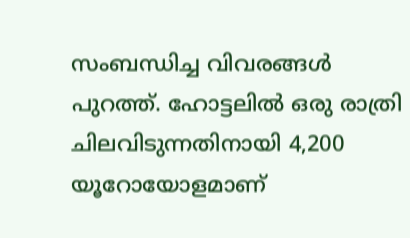സംബന്ധിച്ച വിവരങ്ങൾ പുറത്ത്. ഹോട്ടലിൽ ഒരു രാത്രി ചിലവിടുന്നതിനായി 4,200 യൂറോയോളമാണ്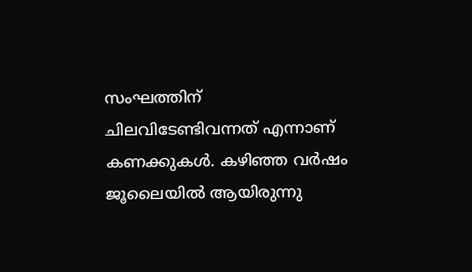സംഘത്തിന് ചിലവിടേണ്ടിവന്നത് എന്നാണ് കണക്കുകൾ. കഴിഞ്ഞ വർഷം ജൂലൈയിൽ ആയിരുന്നു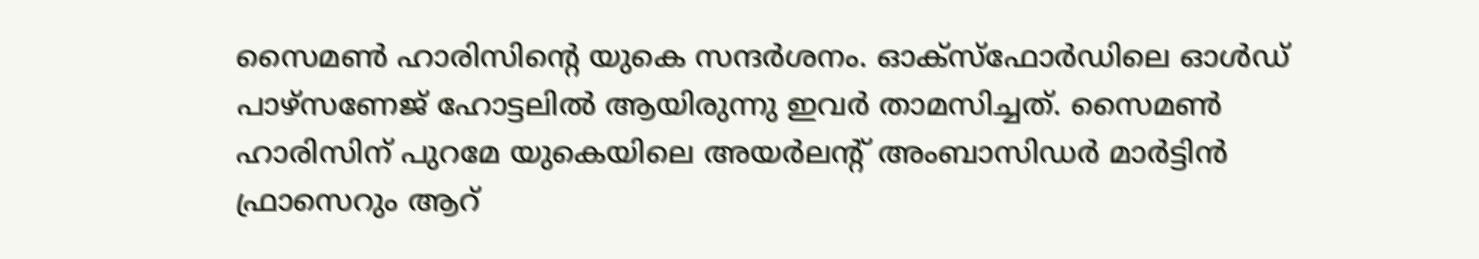സൈമൺ ഹാരിസിന്റെ യുകെ സന്ദർശനം. ഓക്‌സ്‌ഫോർഡിലെ ഓൾഡ് പാഴ്‌സണേജ് ഹോട്ടലിൽ ആയിരുന്നു ഇവർ താമസിച്ചത്. സൈമൺ ഹാരിസിന് പുറമേ യുകെയിലെ അയർലന്റ് അംബാസിഡർ മാർട്ടിൻ ഫ്രാസെറും ആറ്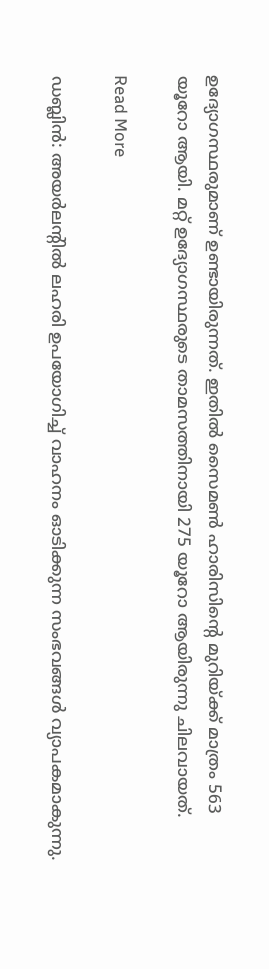ഉദ്യോഗസ്ഥരുമാണ് ഉണ്ടായിരുന്നത്. ഇതിൽ സൈമൺ ഹാരിസിന്റെ മുറിയ്ക്ക് മാത്രം 563 യൂറോ ആയി. മറ്റ് ഉദ്യോഗസ്ഥരുടെ താമസത്തിനായി 275 യൂറോ ആയിരുന്നു ചിലവായത്.

Read More

ഡബ്ലിൻ: അയർലന്റിൽ ലഹരി ഉപയോഗിച്ച് വാഹനം ഓടിക്കുന്ന സംഭവങ്ങൾ വ്യാപകമാകുന്നു.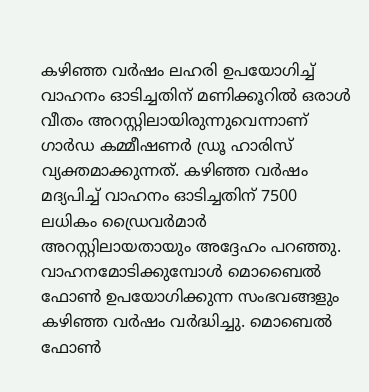കഴിഞ്ഞ വർഷം ലഹരി ഉപയോഗിച്ച് വാഹനം ഓടിച്ചതിന് മണിക്കൂറിൽ ഒരാൾ വീതം അറസ്റ്റിലായിരുന്നുവെന്നാണ് ഗാർഡ കമ്മീഷണർ ഡ്രൂ ഹാരിസ് വ്യക്തമാക്കുന്നത്. കഴിഞ്ഞ വർഷം മദ്യപിച്ച് വാഹനം ഓടിച്ചതിന് 7500 ലധികം ഡ്രൈവർമാർ അറസ്റ്റിലായതായും അദ്ദേഹം പറഞ്ഞു. വാഹനമോടിക്കുമ്പോൾ മൊബൈൽ ഫോൺ ഉപയോഗിക്കുന്ന സംഭവങ്ങളും കഴിഞ്ഞ വർഷം വർദ്ധിച്ചു. മൊബെൽ ഫോൺ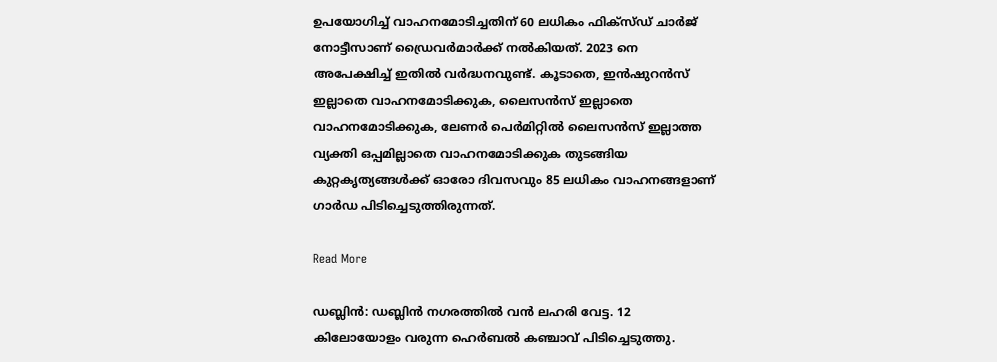ഉപയോഗിച്ച് വാഹനമോടിച്ചതിന് 60 ലധികം ഫിക്‌സ്ഡ് ചാർജ് നോട്ടീസാണ് ഡ്രൈവർമാർക്ക് നൽകിയത്. 2023 നെ അപേക്ഷിച്ച് ഇതിൽ വർദ്ധനവുണ്ട്. കൂടാതെ, ഇൻഷുറൻസ് ഇല്ലാതെ വാഹനമോടിക്കുക, ലൈസൻസ് ഇല്ലാതെ വാഹനമോടിക്കുക, ലേണർ പെർമിറ്റിൽ ലൈസൻസ് ഇല്ലാത്ത വ്യക്തി ഒപ്പമില്ലാതെ വാഹനമോടിക്കുക തുടങ്ങിയ കുറ്റകൃത്യങ്ങൾക്ക് ഓരോ ദിവസവും 85 ലധികം വാഹനങ്ങളാണ് ഗാർഡ പിടിച്ചെടുത്തിരുന്നത്.

Read More

ഡബ്ലിൻ: ഡബ്ലിൻ നഗരത്തിൽ വൻ ലഹരി വേട്ട. 12 കിലോയോളം വരുന്ന ഹെർബൽ കഞ്ചാവ് പിടിച്ചെടുത്തു.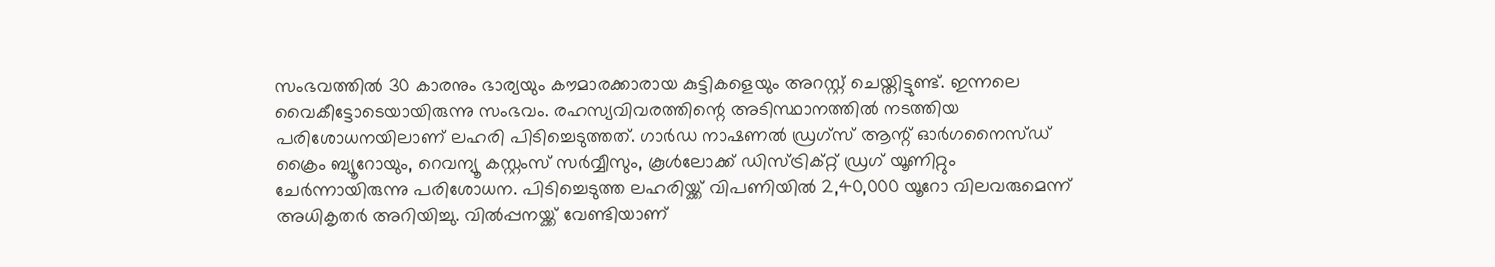സംഭവത്തിൽ 30 കാരനും ഭാര്യയും കൗമാരക്കാരായ കുട്ടികളെയും അറസ്റ്റ് ചെയ്തിട്ടുണ്ട്. ഇന്നലെ വൈകീട്ടോടെയായിരുന്നു സംഭവം. രഹസ്യവിവരത്തിന്റെ അടിസ്ഥാനത്തിൽ നടത്തിയ പരിശോധനയിലാണ് ലഹരി പിടിച്ചെടുത്തത്. ഗാർഡ നാഷണൽ ഡ്രഗ്‌സ് ആന്റ് ഓർഗനൈസ്ഡ് ക്രൈം ബ്യൂറോയും, റെവന്യൂ കസ്റ്റംസ് സർവ്വീസും, കൂൾലോക്ക് ഡിസ്ട്രിക്റ്റ് ഡ്രഗ് യൂണിറ്റും ചേർന്നായിരുന്നു പരിശോധന. പിടിച്ചെടുത്ത ലഹരിയ്ക്ക് വിപണിയിൽ 2,40,000 യൂറോ വിലവരുമെന്ന് അധികൃതർ അറിയിച്ചു. വിൽപ്പനയ്ക്ക് വേണ്ടിയാണ്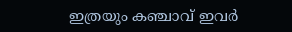ഇത്രയും കഞ്ചാവ് ഇവർ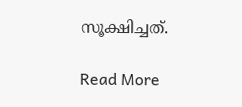സൂക്ഷിച്ചത്.

Read More